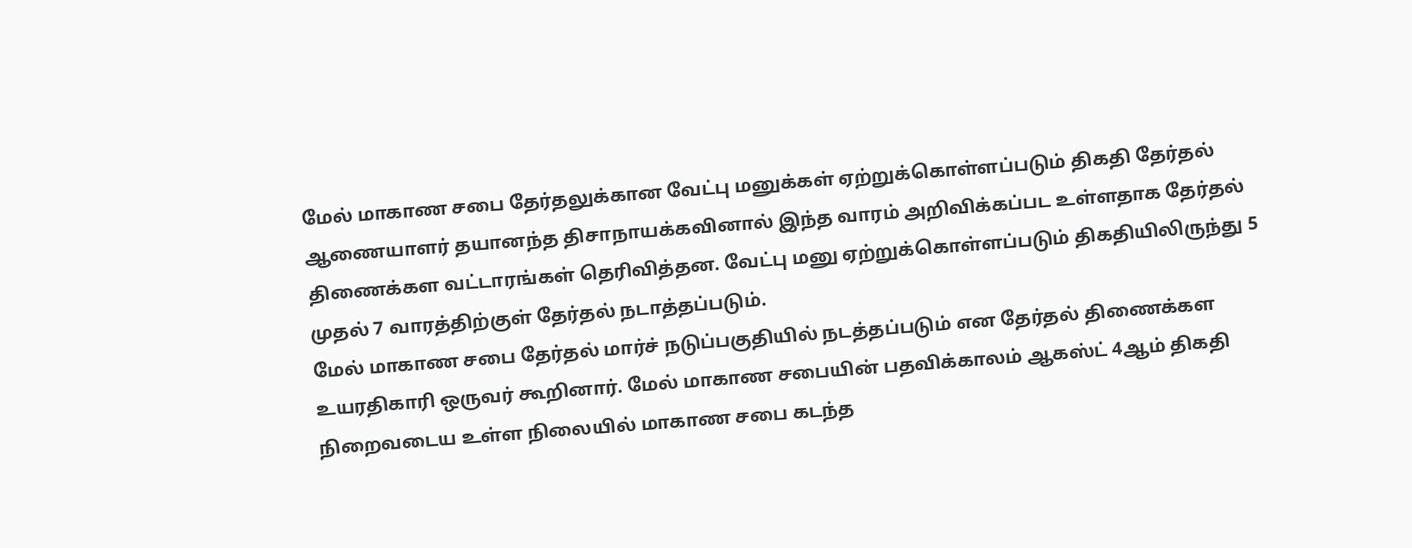மேல் மாகாண சபை தேர்தலுக்கான வேட்பு மனுக்கள் ஏற்றுக்கொள்ளப்படும் திகதி தேர்தல் ஆணையாளர் தயானந்த திசாநாயக்கவினால் இந்த வாரம் அறிவிக்கப்பட உள்ளதாக தேர்தல் திணைக்கள வட்டாரங்கள் தெரிவித்தன. வேட்பு மனு ஏற்றுக்கொள்ளப்படும் திகதியிலிருந்து 5 முதல் 7 வாரத்திற்குள் தேர்தல் நடாத்தப்படும்.
மேல் மாகாண சபை தேர்தல் மார்ச் நடுப்பகுதியில் நடத்தப்படும் என தேர்தல் திணைக்கள உயரதிகாரி ஒருவர் கூறினார். மேல் மாகாண சபையின் பதவிக்காலம் ஆகஸ்ட் 4ஆம் திகதி நிறைவடைய உள்ள நிலையில் மாகாண சபை கடந்த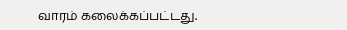வாரம் கலைக்கப்பட்டது.